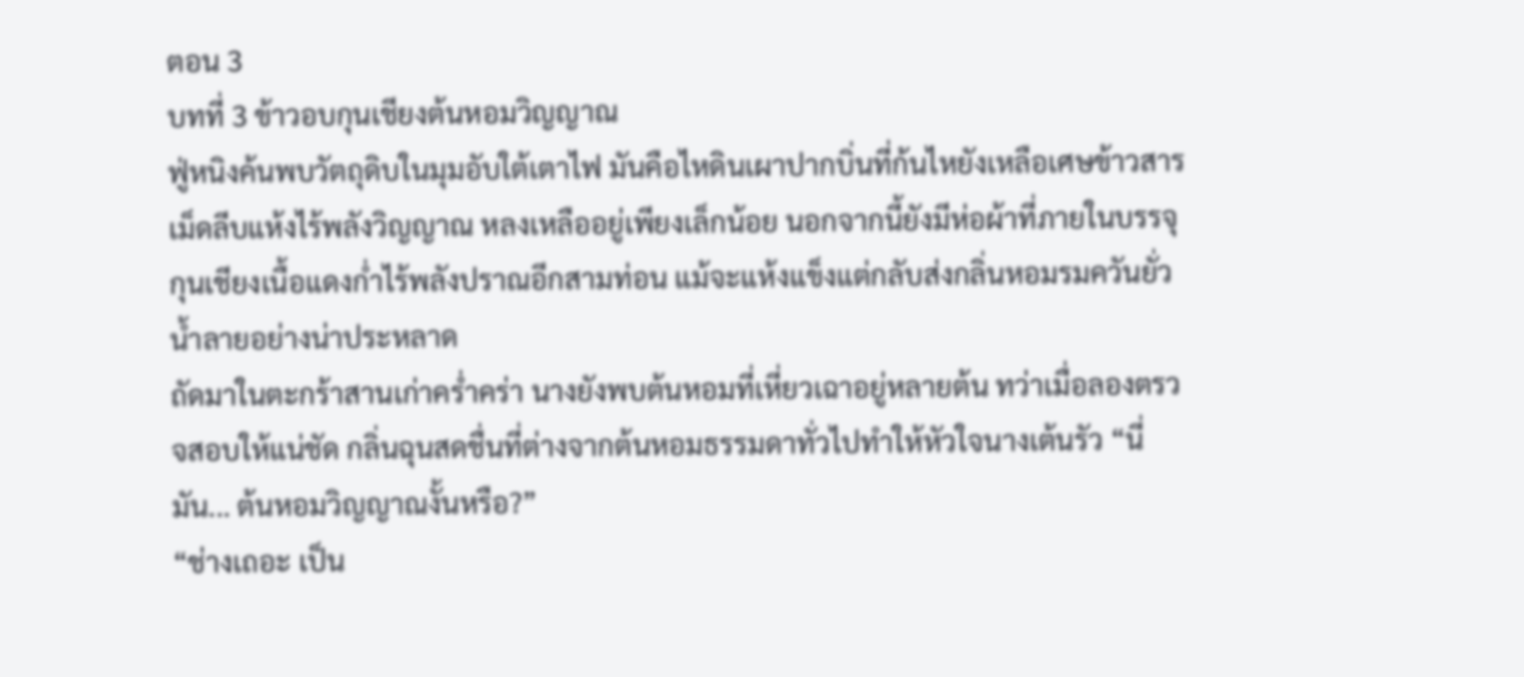ตอน 3
บทที่ 3 ข้าวอบกุนเชียงต้นหอมวิญญาณ
ฟู่หนิงค้นพบวัตถุดิบในมุมอับใต้เตาไฟ มันคือไหดินเผาปากบิ่นที่ก้นไหยังเหลือเศษข้าวสารเม็ดลีบแห้งไร้พลังวิญญาณ หลงเหลืออยู่เพียงเล็กน้อย นอกจากนี้ยังมีห่อผ้าที่ภายในบรรจุกุนเชียงเนื้อแดงก่ำไร้พลังปราณอีกสามท่อน แม้จะแห้งแข็งแต่กลับส่งกลิ่นหอมรมควันยั่วน้ำลายอย่างน่าประหลาด
ถัดมาในตะกร้าสานเก่าคร่ำคร่า นางยังพบต้นหอมที่เหี่ยวเฉาอยู่หลายต้น ทว่าเมื่อลองตรวจสอบให้แน่ชัด กลิ่นฉุนสดชื่นที่ต่างจากต้นหอมธรรมดาทั่วไปทำให้หัวใจนางเต้นรัว “นี่มัน... ต้นหอมวิญญาณงั้นหรือ?”
“ช่างเถอะ เป็น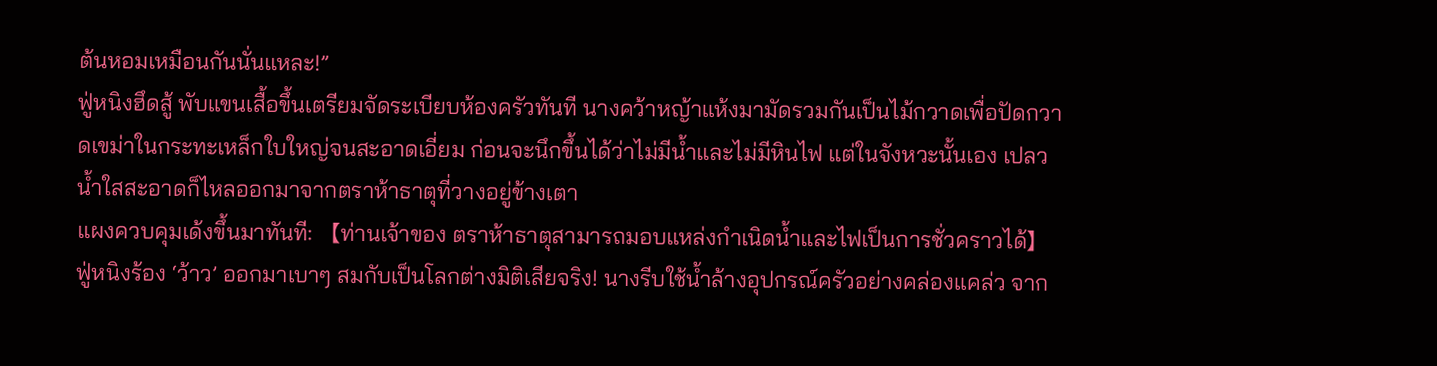ต้นหอมเหมือนกันนั่นแหละ!”
ฟู่หนิงฮึดสู้ พับแขนเสื้อขึ้นเตรียมจัดระเบียบห้องครัวทันที นางคว้าหญ้าแห้งมามัดรวมกันเป็นไม้กวาดเพื่อปัดกวาดเขม่าในกระทะเหล็กใบใหญ่จนสะอาดเอี่ยม ก่อนจะนึกขึ้นได้ว่าไม่มีน้ำและไม่มีหินไฟ แต่ในจังหวะนั้นเอง เปลวน้ำใสสะอาดก็ไหลออกมาจากตราห้าธาตุที่วางอยู่ข้างเตา
แผงควบคุมเด้งขึ้นมาทันที: 【ท่านเจ้าของ ตราห้าธาตุสามารถมอบแหล่งกำเนิดน้ำและไฟเป็นการชั่วคราวได้】
ฟู่หนิงร้อง ‘ว้าว’ ออกมาเบาๆ สมกับเป็นโลกต่างมิติเสียจริง! นางรีบใช้น้ำล้างอุปกรณ์ครัวอย่างคล่องแคล่ว จาก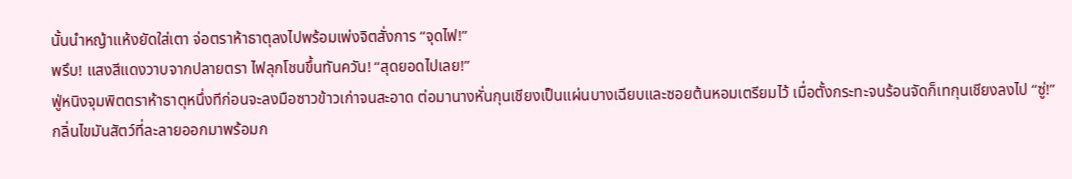นั้นนำหญ้าแห้งยัดใส่เตา จ่อตราห้าธาตุลงไปพร้อมเพ่งจิตสั่งการ “จุดไฟ!”
พรึบ! แสงสีแดงวาบจากปลายตรา ไฟลุกโชนขึ้นทันควัน! “สุดยอดไปเลย!”
ฟู่หนิงจุมพิตตราห้าธาตุหนึ่งทีก่อนจะลงมือซาวข้าวเก่าจนสะอาด ต่อมานางหั่นกุนเชียงเป็นแผ่นบางเฉียบและซอยต้นหอมเตรียมไว้ เมื่อตั้งกระทะจนร้อนจัดก็เทกุนเชียงลงไป “ซู่!”
กลิ่นไขมันสัตว์ที่ละลายออกมาพร้อมก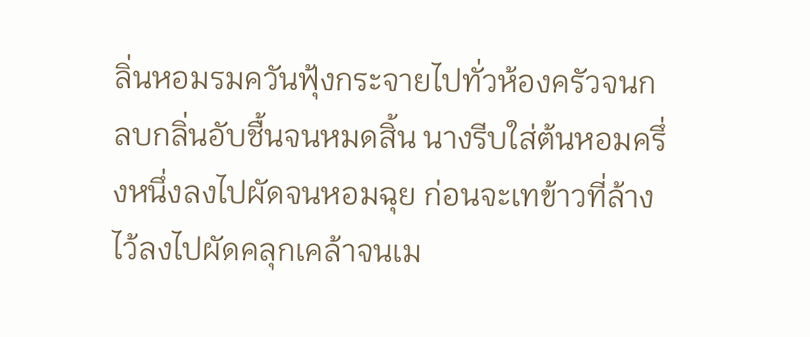ลิ่นหอมรมควันฟุ้งกระจายไปทั่วห้องครัวจนกลบกลิ่นอับชื้นจนหมดสิ้น นางรีบใส่ต้นหอมครึ่งหนึ่งลงไปผัดจนหอมฉุย ก่อนจะเทข้าวที่ล้างไว้ลงไปผัดคลุกเคล้าจนเม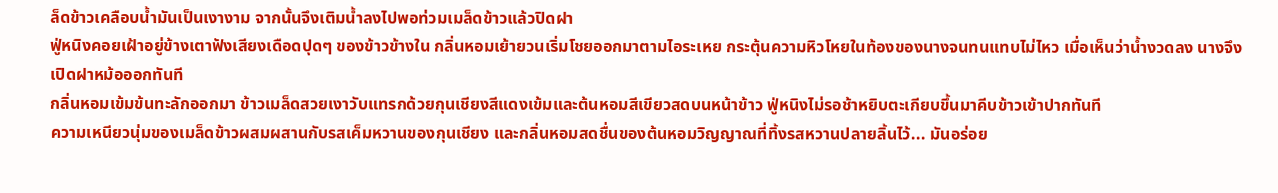ล็ดข้าวเคลือบน้ำมันเป็นเงางาม จากนั้นจึงเติมน้ำลงไปพอท่วมเมล็ดข้าวแล้วปิดฝา
ฟู่หนิงคอยเฝ้าอยู่ข้างเตาฟังเสียงเดือดปุดๆ ของข้าวข้างใน กลิ่นหอมเย้ายวนเริ่มโชยออกมาตามไอระเหย กระตุ้นความหิวโหยในท้องของนางจนทนแทบไม่ไหว เมื่อเห็นว่าน้ำงวดลง นางจึงเปิดฝาหม้อออกทันที
กลิ่นหอมเข้มข้นทะลักออกมา ข้าวเมล็ดสวยเงาวับแทรกด้วยกุนเชียงสีแดงเข้มและต้นหอมสีเขียวสดบนหน้าข้าว ฟู่หนิงไม่รอช้าหยิบตะเกียบขึ้นมาคีบข้าวเข้าปากทันที
ความเหนียวนุ่มของเมล็ดข้าวผสมผสานกับรสเค็มหวานของกุนเชียง และกลิ่นหอมสดชื่นของต้นหอมวิญญาณที่ทิ้งรสหวานปลายลิ้นไว้... มันอร่อย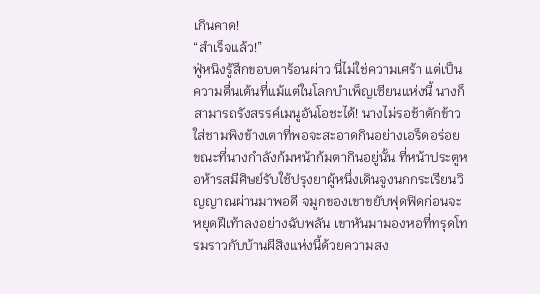เกินคาด!
“สำเร็จแล้ว!”
ฟู่หนิงรู้สึกขอบตาร้อนผ่าว นี่ไม่ใช่ความเศร้า แต่เป็นความตื่นเต้นที่แม้แต่ในโลกบำเพ็ญเซียนแห่งนี้ นางก็สามารถรังสรรค์เมนูอันโอชะได้! นางไม่รอช้าตักข้าวใส่ชามพิงข้างเตาที่พอจะสะอาดกินอย่างเอร็ดอร่อย
ขณะที่นางกำลังก้มหน้าก้มตากินอยู่นั้น ที่หน้าประตูหอห้ารสมีศิษย์รับใช้ปรุงยาผู้หนึ่งเดินจูงนกกระเรียนวิญญาณผ่านมาพอดี จมูกของเขาขยับฟุดฟิดก่อนจะหยุดฝีเท้าลงอย่างฉับพลัน เขาหันมามองหอที่ทรุดโทรมราวกับบ้านผีสิงแห่งนี้ด้วยความสง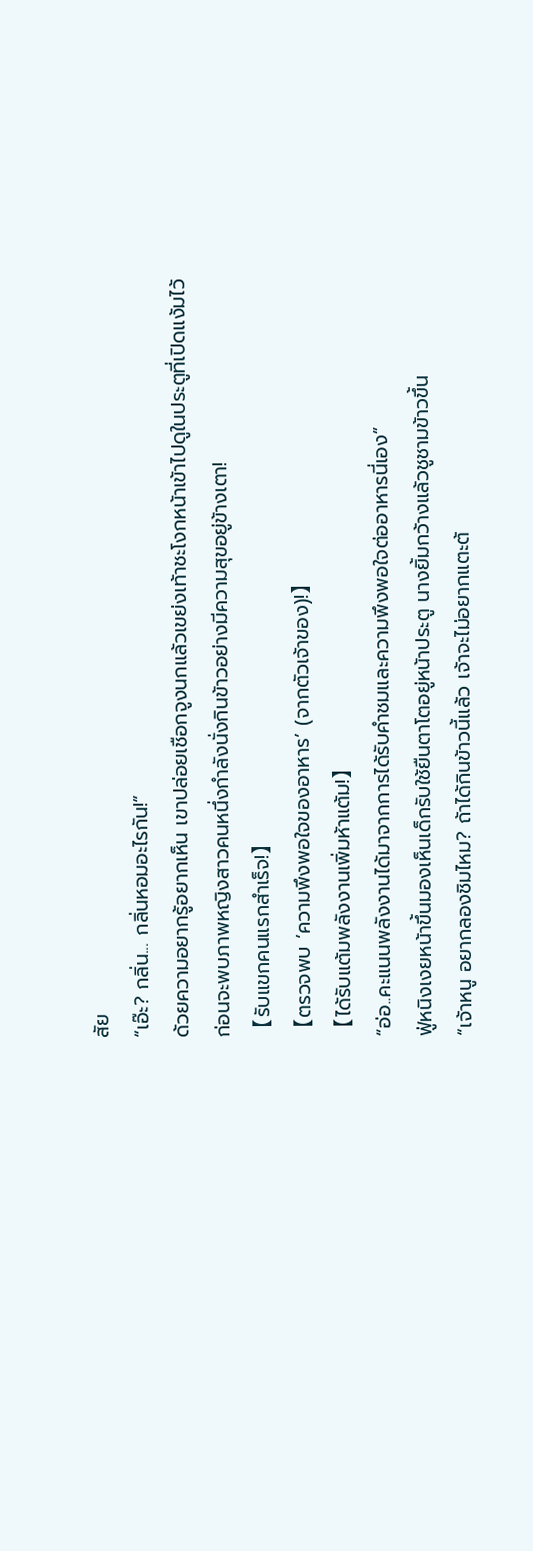สัย
“เอ๊ะ? กลิ่น... กลิ่นหอมอะไรกัน!”
ด้วยความอยากรู้อยากเห็น เขาปล่อยเชือกจูงนกแล้วเขย่งเท้าชะโงกหน้าเข้าไปดูในประตูที่เปิดแง้มไว้ ก่อนจะพบภาพหญิงสาวคนหนึ่งกำลังนั่งกินข้าวอย่างมีความสุขอยู่ข้างเตา!
【รับแขกคนแรกสำเร็จ!】
【ตรวจพบ ‘ความพึงพอใจของอาหาร’ (จากตัวเจ้าของ)!】
【ได้รับแต้มพลังงานเพิ่มห้าแต้ม!】
“อ่อ..คะแนนพลังงานได้มาจากการได้รับคำชมและความพึงพอใจต่ออาหารนี่เอง”
ฟู่หนิงเงยหน้าขึ้นมองเห็นเด็กรับใช้ยืนตาโตอยู่หน้าประตู นางยิ้มกว้างแล้วชูชามข้าวขึ้น
“เจ้าหนู อยากลองชิมไหม? ถ้าได้กินข้าวนี้แล้ว เจ้าจะไม่อยากแตะต้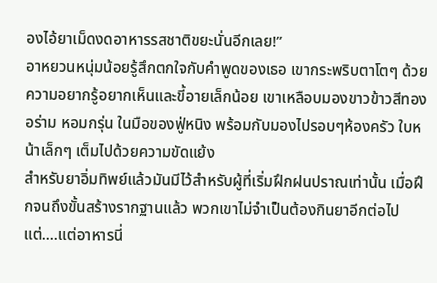องไอ้ยาเม็ดงดอาหารรสชาติขยะนั่นอีกเลย!”
อาหยวนหนุ่มน้อยรู้สึกตกใจกับคำพูดของเธอ เขากระพริบตาโตๆ ด้วยความอยากรู้อยากเห็นและขี้อายเล็กน้อย เขาเหลือบมองขาวข้าวสีทองอร่าม หอมกรุ่น ในมือของฟู่หนิง พร้อมกับมองไปรอบๆห้องครัว ใบหน้าเล็กๆ เต็มไปด้วยความขัดแย้ง
สำหรับยาอิ่มทิพย์แล้วมันมีไว้สำหรับผู้ที่เริ่มฝึกฝนปราณเท่านั้น เมื่อฝึกจนถึงขั้นสร้างรากฐานแล้ว พวกเขาไม่จำเป็นต้องกินยาอีกต่อไปแต่....แต่อาหารนี่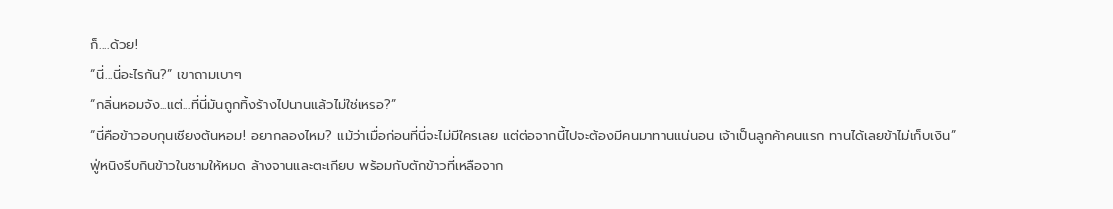ก็....ด้วย!
“นี่...นี่อะไรกัน?” เขาถามเบาๆ
“กลิ่นหอมจัง...แต่...ที่นี่มันถูกทิ้งร้างไปนานแล้วไม่ใช่เหรอ?”
“นี่คือข้าวอบกุนเชียงต้นหอม! อยากลองไหม? แม้ว่าเมื่อก่อนที่นี่จะไม่มีใครเลย แต่ต่อจากนี้ไปจะต้องมีคนมาทานแน่นอน เจ้าเป็นลูกค้าคนแรก ทานได้เลยข้าไม่เก็บเงิน”
ฟู่หนิงรีบกินข้าวในชามให้หมด ล้างจานและตะเกียบ พร้อมกับตักข้าวที่เหลือจาก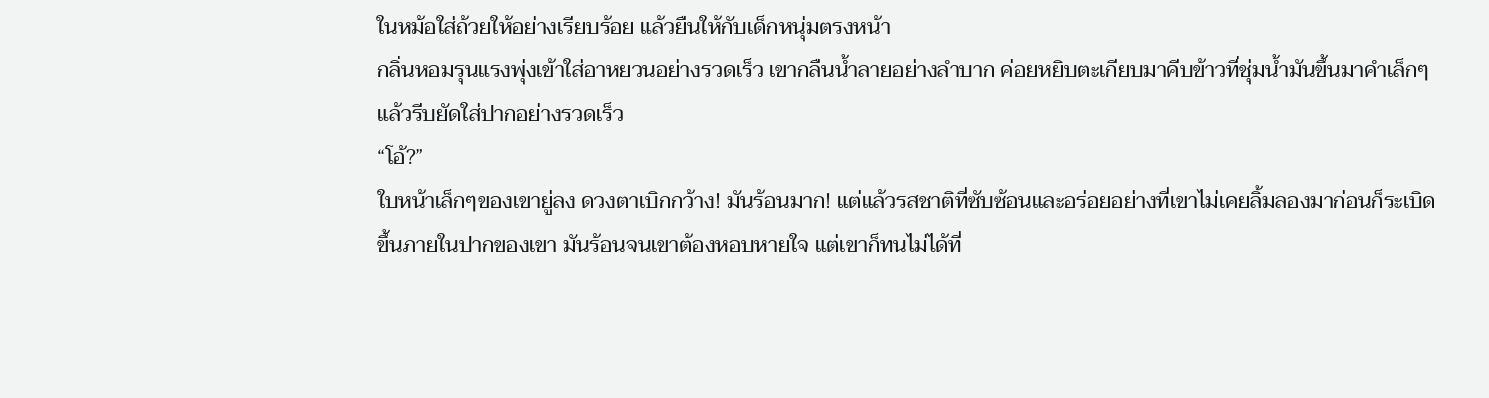ในหม้อใส่ถ้วยให้อย่างเรียบร้อย แล้วยืนให้กับเด็กหนุ่มตรงหน้า
กลิ่นหอมรุนแรงพุ่งเข้าใส่อาหยวนอย่างรวดเร็ว เขากลืนน้ำลายอย่างลำบาก ค่อยหยิบตะเกียบมาคีบข้าวที่ชุ่มน้ำมันขึ้นมาคำเล็กๆ แล้วรีบยัดใส่ปากอย่างรวดเร็ว
“โอ้?”
ใบหน้าเล็กๆของเขายู่ลง ดวงตาเบิกกว้าง! มันร้อนมาก! แต่แล้วรสชาติที่ซับซ้อนและอร่อยอย่างที่เขาไม่เคยลิ้มลองมาก่อนก็ระเบิดขึ้นภายในปากของเขา มันร้อนจนเขาต้องหอบหายใจ แต่เขาก็ทนไม่ได้ที่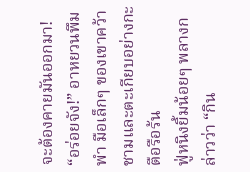จะต้องคายมันออกมา!
“อร่อยจัง!” อาหยวนพึมพำ มือเล็กๆ ของเขาคว้าชามและตะเกียบอย่างกะตือรือร้น
ฟู่หนิงยิ้มน้อยๆ พลางกล่าวว่า “กิน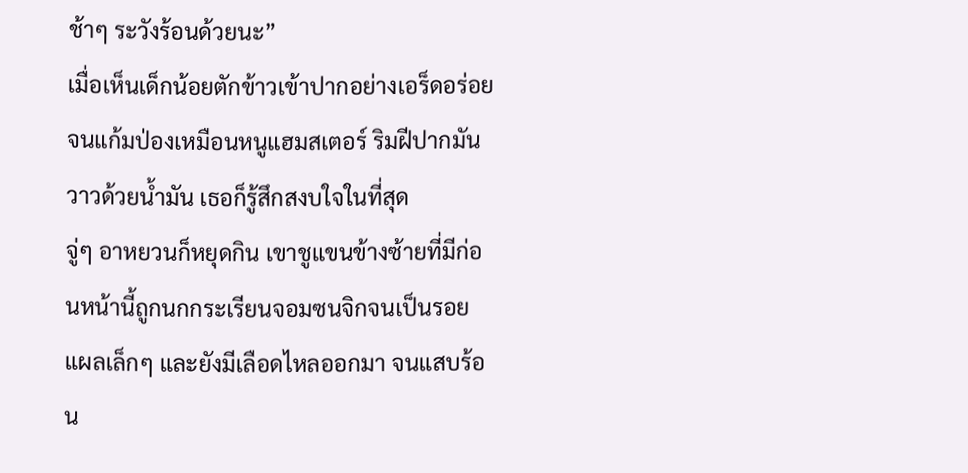ช้าๆ ระวังร้อนด้วยนะ”
เมื่อเห็นเด็กน้อยตักข้าวเข้าปากอย่างเอร็ดอร่อย จนแก้มป่องเหมือนหนูแฮมสเตอร์ ริมฝีปากมันวาวด้วยน้ำมัน เธอก็รู้สึกสงบใจในที่สุด
จู่ๆ อาหยวนก็หยุดกิน เขาชูแขนข้างซ้ายที่มีก่อนหน้านี้ถูกนกกระเรียนจอมซนจิกจนเป็นรอยแผลเล็กๆ และยังมีเลือดไหลออกมา จนแสบร้อน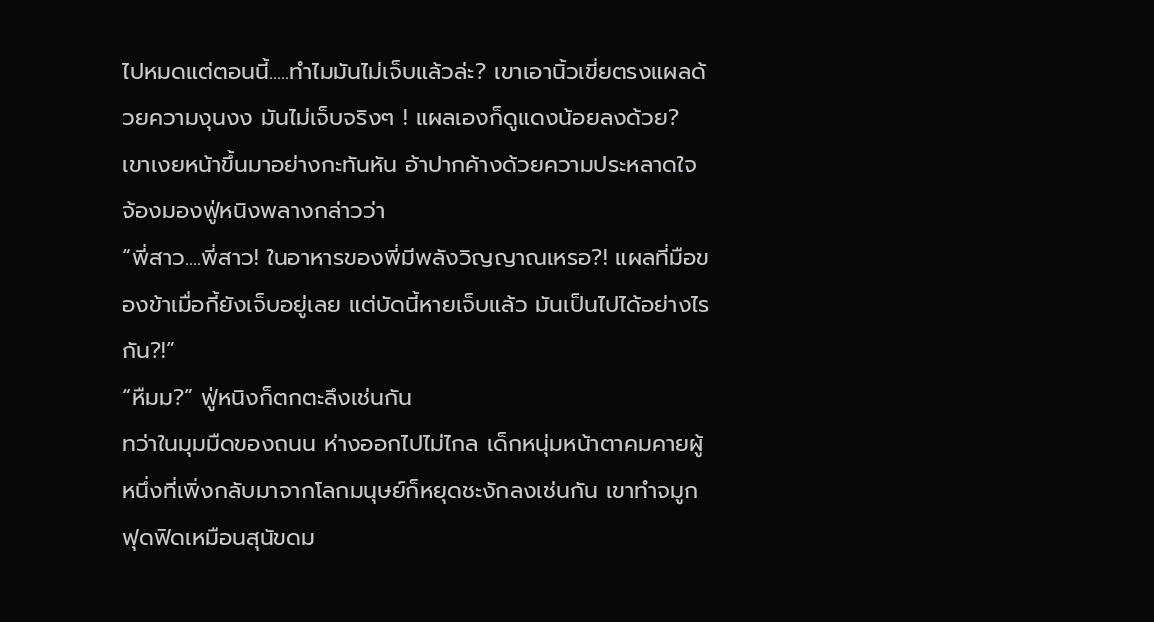ไปหมดแต่ตอนนี้.....ทำไมมันไม่เจ็บแล้วล่ะ? เขาเอานิ้วเขี่ยตรงแผลด้วยความงุนงง มันไม่เจ็บจริงๆ ! แผลเองก็ดูแดงน้อยลงด้วย?
เขาเงยหน้าขึ้นมาอย่างกะทันหัน อ้าปากค้างด้วยความประหลาดใจ จ้องมองฟู่หนิงพลางกล่าวว่า
“พี่สาว....พี่สาว! ในอาหารของพี่มีพลังวิญญาณเหรอ?! แผลที่มือของข้าเมื่อกี้ยังเจ็บอยู่เลย แต่บัดนี้หายเจ็บแล้ว มันเป็นไปได้อย่างไรกัน?!”
“หืมม?” ฟู่หนิงก็ตกตะลึงเช่นกัน
ทว่าในมุมมืดของถนน ห่างออกไปไม่ไกล เด็กหนุ่มหน้าตาคมคายผู้หนึ่งที่เพิ่งกลับมาจากโลกมนุษย์ก็หยุดชะงักลงเช่นกัน เขาทำจมูกฟุดฟิดเหมือนสุนัขดม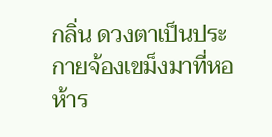กลิ่น ดวงตาเป็นประกายจ้องเขม็งมาที่หอห้าร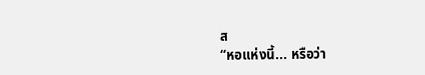ส
“หอแห่งนี้... หรือว่า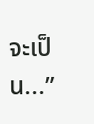จะเป็น...”